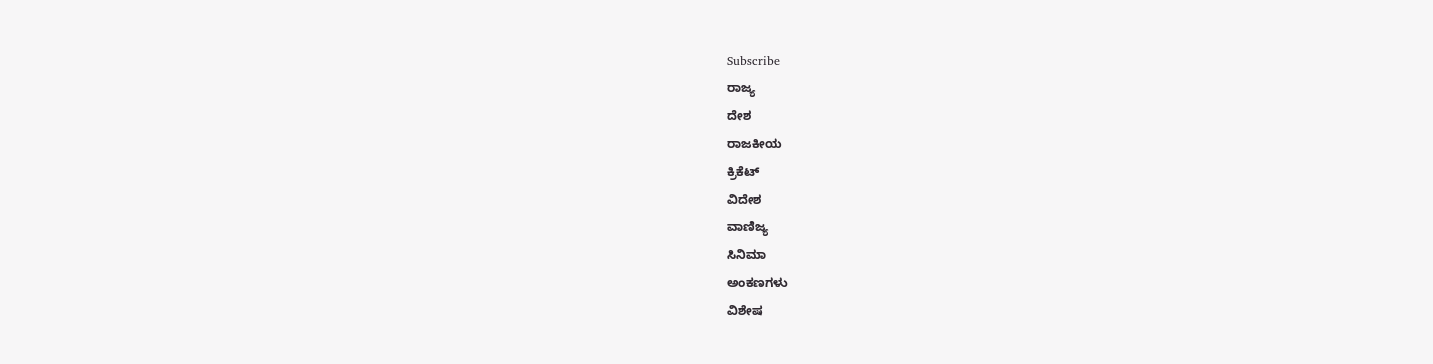Subscribe
ರಾಜ್ಯ
ದೇಶ
ರಾಜಕೀಯ
ಕ್ರಿಕೆಟ್
ವಿದೇಶ
ವಾಣಿಜ್ಯ
ಸಿನಿಮಾ
ಅಂಕಣಗಳು
ವಿಶೇಷ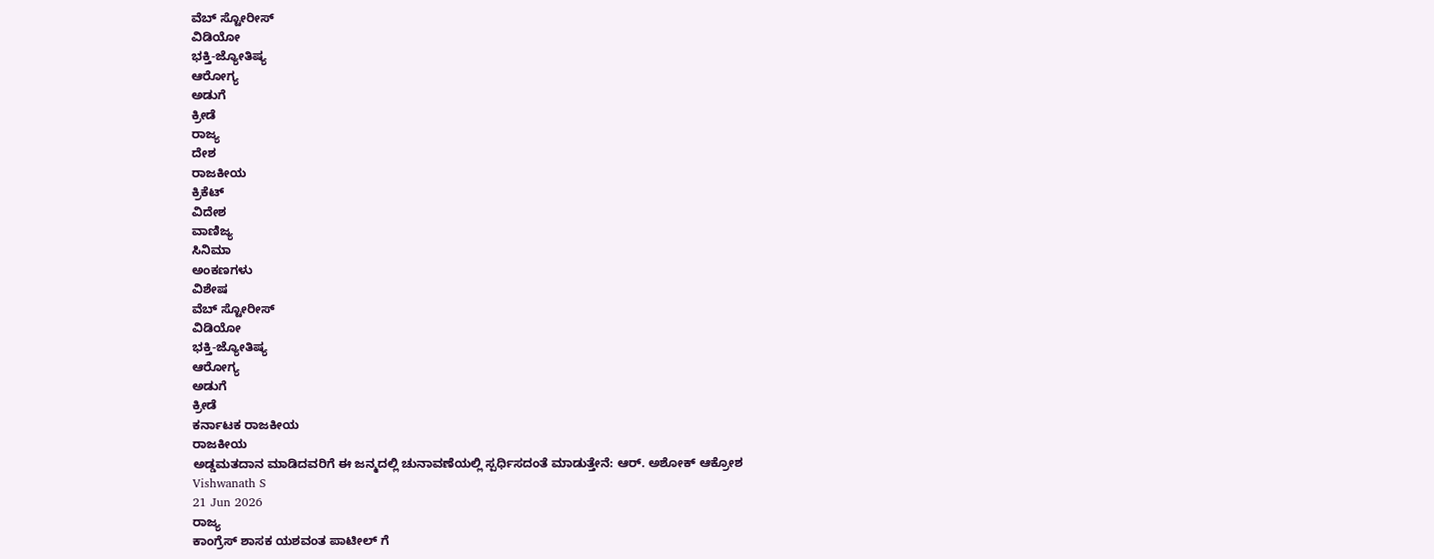ವೆಬ್ ಸ್ಟೋರೀಸ್
ವಿಡಿಯೋ
ಭಕ್ತಿ-ಜ್ಯೋತಿಷ್ಯ
ಆರೋಗ್ಯ
ಅಡುಗೆ
ಕ್ರೀಡೆ
ರಾಜ್ಯ
ದೇಶ
ರಾಜಕೀಯ
ಕ್ರಿಕೆಟ್
ವಿದೇಶ
ವಾಣಿಜ್ಯ
ಸಿನಿಮಾ
ಅಂಕಣಗಳು
ವಿಶೇಷ
ವೆಬ್ ಸ್ಟೋರೀಸ್
ವಿಡಿಯೋ
ಭಕ್ತಿ-ಜ್ಯೋತಿಷ್ಯ
ಆರೋಗ್ಯ
ಅಡುಗೆ
ಕ್ರೀಡೆ
ಕರ್ನಾಟಕ ರಾಜಕೀಯ
ರಾಜಕೀಯ
ಅಡ್ಡಮತದಾನ ಮಾಡಿದವರಿಗೆ ಈ ಜನ್ಮದಲ್ಲಿ ಚುನಾವಣೆಯಲ್ಲಿ ಸ್ಪರ್ಧಿಸದಂತೆ ಮಾಡುತ್ತೇನೆ: ಆರ್. ಅಶೋಕ್ ಆಕ್ರೋಶ
Vishwanath S
21 Jun 2026
ರಾಜ್ಯ
ಕಾಂಗ್ರೆಸ್ ಶಾಸಕ ಯಶವಂತ ಪಾಟೀಲ್ ಗೆ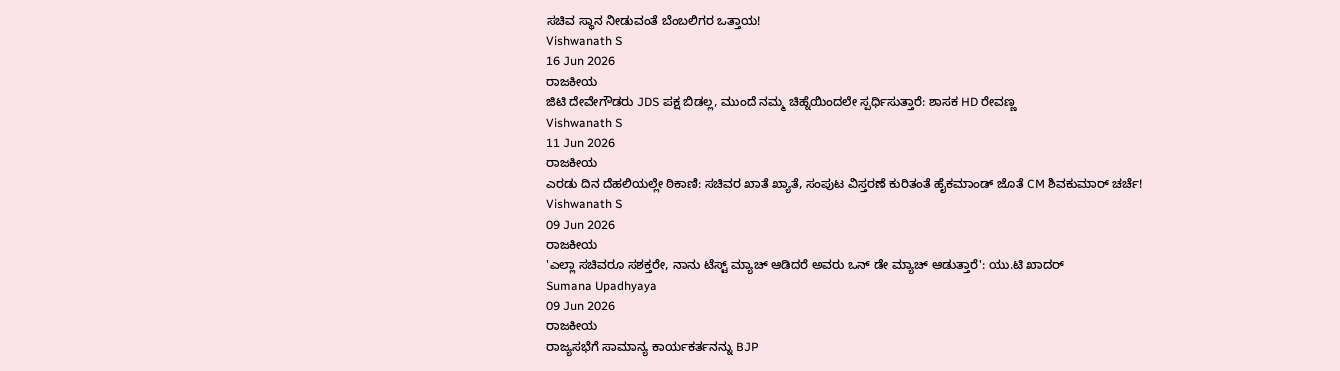ಸಚಿವ ಸ್ಥಾನ ನೀಡುವಂತೆ ಬೆಂಬಲಿಗರ ಒತ್ತಾಯ!
Vishwanath S
16 Jun 2026
ರಾಜಕೀಯ
ಜಿಟಿ ದೇವೇಗೌಡರು JDS ಪಕ್ಷ ಬಿಡಲ್ಲ, ಮುಂದೆ ನಮ್ಮ ಚಿಹ್ನೆಯಿಂದಲೇ ಸ್ಪರ್ಧಿಸುತ್ತಾರೆ: ಶಾಸಕ HD ರೇವಣ್ಣ
Vishwanath S
11 Jun 2026
ರಾಜಕೀಯ
ಎರಡು ದಿನ ದೆಹಲಿಯಲ್ಲೇ ಠಿಕಾಣಿ: ಸಚಿವರ ಖಾತೆ ಖ್ಯಾತೆ, ಸಂಪುಟ ವಿಸ್ತರಣೆ ಕುರಿತಂತೆ ಹೈಕಮಾಂಡ್ ಜೊತೆ CM ಶಿವಕುಮಾರ್ ಚರ್ಚೆ!
Vishwanath S
09 Jun 2026
ರಾಜಕೀಯ
'ಎಲ್ಲಾ ಸಚಿವರೂ ಸಶಕ್ತರೇ, ನಾನು ಟೆಸ್ಟ್ ಮ್ಯಾಚ್ ಆಡಿದರೆ ಅವರು ಒನ್ ಡೇ ಮ್ಯಾಚ್ ಆಡುತ್ತಾರೆ': ಯು.ಟಿ ಖಾದರ್
Sumana Upadhyaya
09 Jun 2026
ರಾಜಕೀಯ
ರಾಜ್ಯಸಭೆಗೆ ಸಾಮಾನ್ಯ ಕಾರ್ಯಕರ್ತನನ್ನು BJP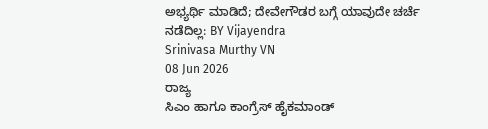ಅಭ್ಯರ್ಥಿ ಮಾಡಿದೆ; ದೇವೇಗೌಡರ ಬಗ್ಗೆ ಯಾವುದೇ ಚರ್ಚೆ ನಡೆದಿಲ್ಲ: BY Vijayendra
Srinivasa Murthy VN
08 Jun 2026
ರಾಜ್ಯ
ಸಿಎಂ ಹಾಗೂ ಕಾಂಗ್ರೆಸ್ ಹೈಕಮಾಂಡ್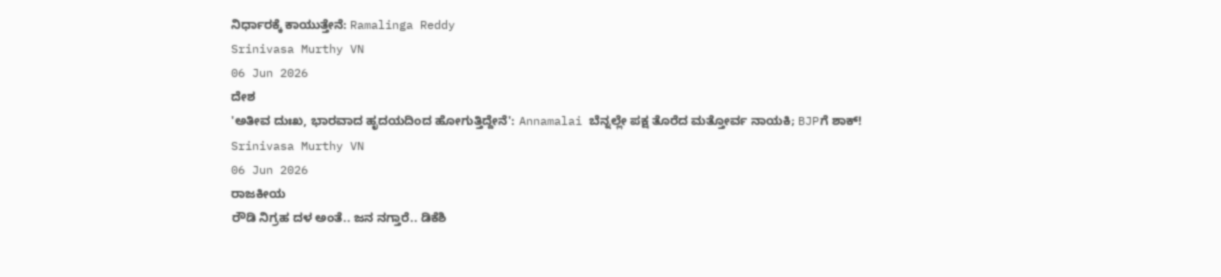ನಿರ್ಧಾರಕ್ಕೆ ಕಾಯುತ್ತೇನೆ: Ramalinga Reddy
Srinivasa Murthy VN
06 Jun 2026
ದೇಶ
'ಅತೀವ ದುಃಖ, ಭಾರವಾದ ಹೃದಯದಿಂದ ಹೋಗುತ್ತಿದ್ದೇನೆ': Annamalai ಬೆನ್ನಲ್ಲೇ ಪಕ್ಷ ತೊರೆದ ಮತ್ತೋರ್ವ ನಾಯಕಿ; BJPಗೆ ಶಾಕ್!
Srinivasa Murthy VN
06 Jun 2026
ರಾಜಕೀಯ
ರೌಡಿ ನಿಗ್ರಹ ದಳ ಅಂತೆ.. ಜನ ನಗ್ತಾರೆ.. ಡಿಕೆಶಿ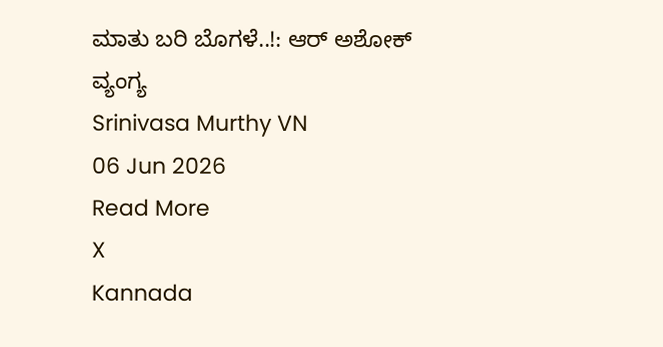ಮಾತು ಬರಿ ಬೊಗಳೆ..!: ಆರ್ ಅಶೋಕ್ ವ್ಯಂಗ್ಯ
Srinivasa Murthy VN
06 Jun 2026
Read More
X
Kannada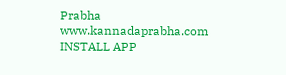Prabha
www.kannadaprabha.com
INSTALL APP